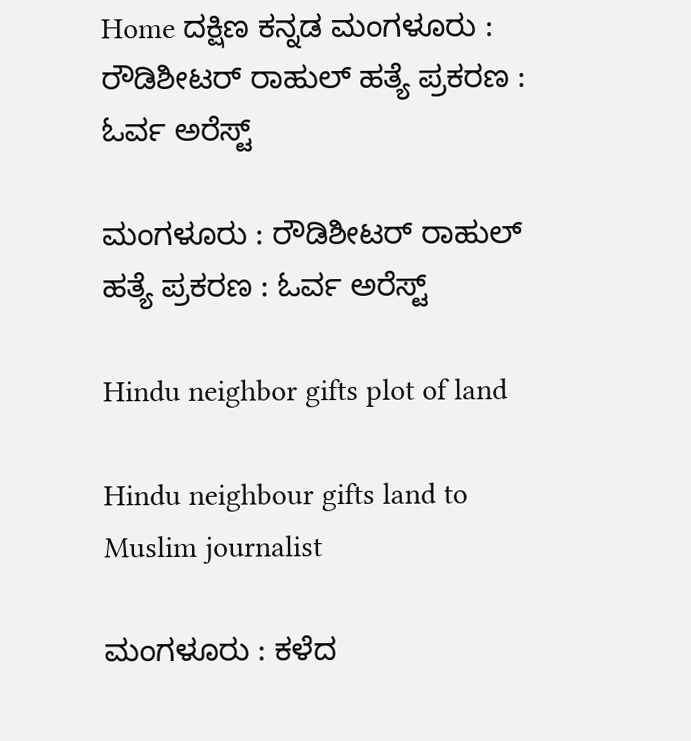Home ದಕ್ಷಿಣ ಕನ್ನಡ ಮಂಗಳೂರು : ರೌಡಿಶೀಟರ್ ರಾಹುಲ್ ಹತ್ಯೆ ಪ್ರಕರಣ : ಓರ್ವ ಅರೆಸ್ಟ್

ಮಂಗಳೂರು : ರೌಡಿಶೀಟರ್ ರಾಹುಲ್ ಹತ್ಯೆ ಪ್ರಕರಣ : ಓರ್ವ ಅರೆಸ್ಟ್

Hindu neighbor gifts plot of land

Hindu neighbour gifts land to Muslim journalist

ಮಂಗಳೂರು : ಕಳೆದ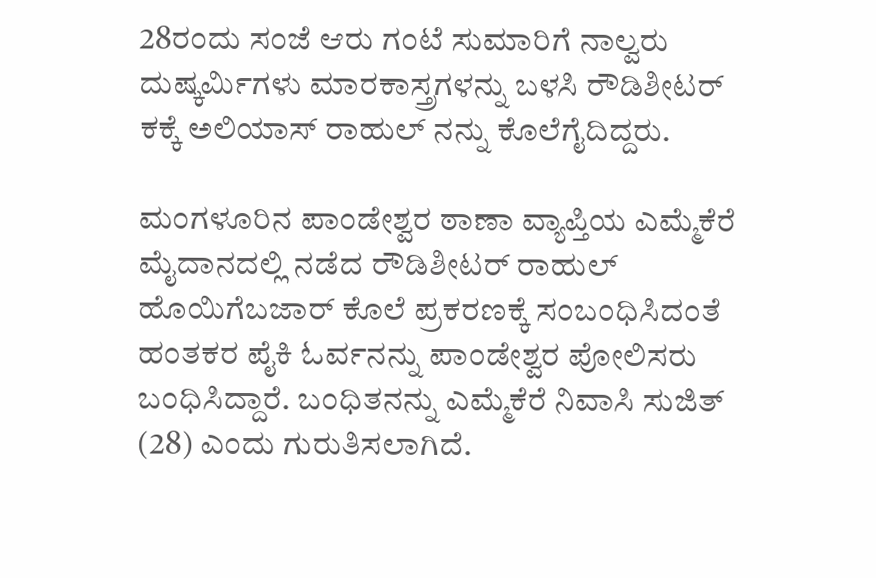28ರಂದು ಸಂಜೆ ಆರು ಗಂಟೆ ಸುಮಾರಿಗೆ ನಾಲ್ವರು ದುಷ್ಕರ್ಮಿಗಳು ಮಾರಕಾಸ್ತ್ರಗಳನ್ನು ಬಳಸಿ ರೌಡಿಶೀಟರ್ ಕಕ್ಕೆ ಅಲಿಯಾಸ್ ರಾಹುಲ್ ನನ್ನು ಕೊಲೆಗೈದಿದ್ದರು.

ಮಂಗಳೂರಿನ ಪಾಂಡೇಶ್ವರ ಠಾಣಾ ವ್ಯಾಪ್ತಿಯ ಎಮ್ಮೆಕೆರೆ ಮೈದಾನದಲ್ಲಿ ನಡೆದ ರೌಡಿಶೀಟರ್ ರಾಹುಲ್ ಹೊಯಿಗೆಬಜಾರ್ ಕೊಲೆ ಪ್ರಕರಣಕ್ಕೆ ಸಂಬಂಧಿಸಿದಂತೆ ಹಂತಕರ ಪೈಕಿ ಓರ್ವನನ್ನು ಪಾಂಡೇಶ್ವರ ಪೋಲಿಸರು ಬಂಧಿಸಿದ್ದಾರೆ. ಬಂಧಿತನನ್ನು ಎಮ್ಮೆಕೆರೆ ನಿವಾಸಿ ಸುಜಿತ್ (28) ಎಂದು ಗುರುತಿಸಲಾಗಿದೆ.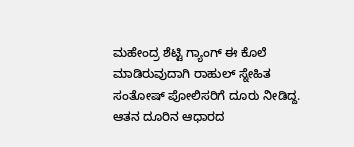ಮಹೇಂದ್ರ ಶೆಟ್ಟಿ ಗ್ಯಾಂಗ್ ಈ ಕೊಲೆ ಮಾಡಿರುವುದಾಗಿ ರಾಹುಲ್ ಸ್ನೇಹಿತ ಸಂತೋಷ್‌ ಪೋಲಿಸರಿಗೆ ದೂರು ನೀಡಿದ್ದ. ಆತನ ದೂರಿನ ಆಧಾರದ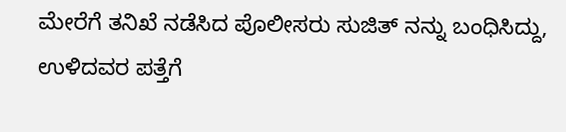ಮೇರೆಗೆ ತನಿಖೆ ನಡೆಸಿದ ಪೊಲೀಸರು ಸುಜಿತ್ ನನ್ನು ಬಂಧಿಸಿದ್ದು, ಉಳಿದವರ ಪತ್ತೆಗೆ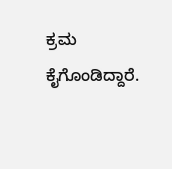ಕ್ರಮ ಕೈಗೊಂಡಿದ್ದಾರೆ.